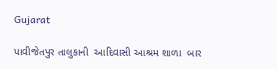Gujarat

પાવીજેતપુર તાલુકાની  આદિવાસી આશ્રમ શાળા  બાર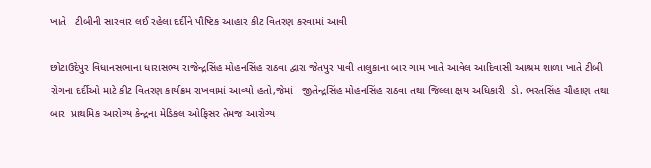ખાતે   ટીબીની સારવાર લઈ રહેલા દર્દીને પૌષ્ટિક આહાર કીટ વિતરણ કરવામાં આવી

છોટાઉદેપુર વિધાનસભાના ધારાસભ્ય રાજેન્દ્રસિંહ મોહનસિંહ રાઠવા દ્વારા જેતપુર પાવી તાલુકાના બાર ગામ ખાતે આવેલ આદિવાસી આશ્રમ શાળા ખાતે ટીબી રોગના દર્દીઓ માટે કીટ વિતરણ કાર્યક્રમ રાખવામાં આવ્યો હતો,જેમાં   જીતેન્દ્રસિંહ મોહનસિંહ રાઠવા તથા જિલ્લા ક્ષય અધિકારી  ડો. ભરતસિંહ ચૌહાણ તથા બાર  પ્રાથમિક આરોગ્ય કેન્દ્રના મેડિકલ ઓફિસર તેમજ આરોગ્ય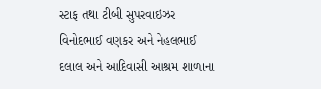સ્ટાફ તથા ટીબી સુપરવાઇઝર વિનોદભાઈ વણકર અને નેહલભાઈ દલાલ અને આદિવાસી આશ્રમ શાળાના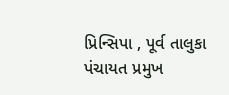પ્રિન્સિપા , પૂર્વ તાલુકા પંચાયત પ્રમુખ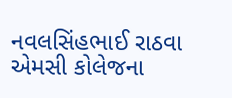નવલસિંહભાઈ રાઠવા એમસી કોલેજના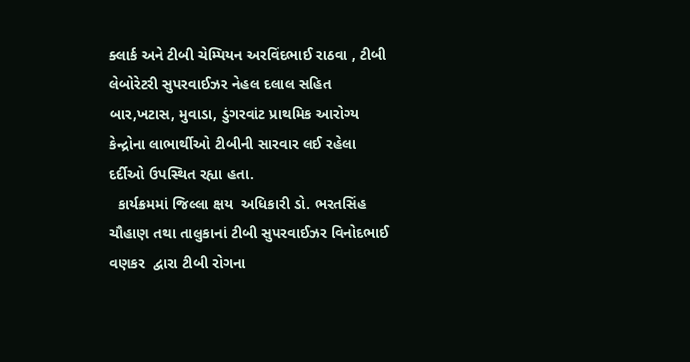ક્લાર્ક અને ટીબી ચેમ્પિયન અરવિંદભાઈ રાઠવા , ટીબી લેબોરેટરી સુપરવાઈઝર નેહલ દલાલ સહિત બાર,ખટાસ, મુવાડા, ડુંગરવાંટ પ્રાથમિક આરોગ્ય કેન્દ્રોના લાભાર્થીઓ ટીબીની સારવાર લઈ રહેલા દર્દીઓ ઉપસ્થિત રહ્યા હતા.
  કાર્યક્રમમાં જિલ્લા ક્ષય  અધિકારી ડો. ભરતસિંહ ચૌહાણ તથા તાલુકાનાં ટીબી સુપરવાઈઝર વિનોદભાઈ વણકર  દ્વારા ટીબી રોગના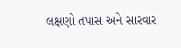લક્ષણો તપાસ અને સારવાર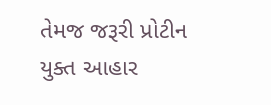તેમજ જરૂરી પ્રોટીન યુક્ત આહાર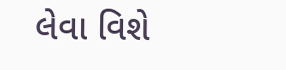લેવા વિશે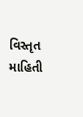વિસ્તૃત માહિતી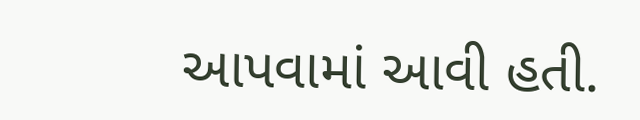આપવામાં આવી હતી.